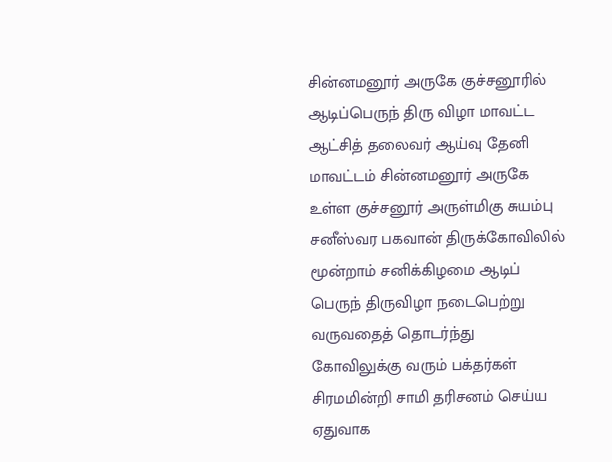சின்னமனூர் அருகே குச்சனூரில் ஆடிப்பெருந் திரு விழா மாவட்ட ஆட்சித் தலைவர் ஆய்வு தேனி மாவட்டம் சின்னமனூர் அருகே உள்ள குச்சனூர் அருள்மிகு சுயம்பு சனீஸ்வர பகவான் திருக்கோவிலில் மூன்றாம் சனிக்கிழமை ஆடிப் பெருந் திருவிழா நடைபெற்று வருவதைத் தொடர்ந்து கோவிலுக்கு வரும் பக்தர்கள் சிரமமின்றி சாமி தரிசனம் செய்ய ஏதுவாக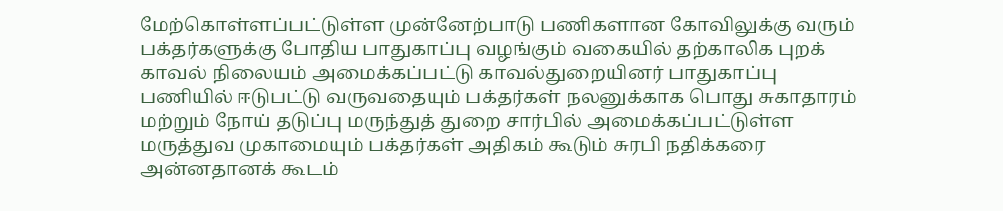மேற்கொள்ளப்பட்டுள்ள முன்னேற்பாடு பணிகளான கோவிலுக்கு வரும் பக்தர்களுக்கு போதிய பாதுகாப்பு வழங்கும் வகையில் தற்காலிக புறக் காவல் நிலையம் அமைக்கப்பட்டு காவல்துறையினர் பாதுகாப்பு பணியில் ஈடுபட்டு வருவதையும் பக்தர்கள் நலனுக்காக பொது சுகாதாரம் மற்றும் நோய் தடுப்பு மருந்துத் துறை சார்பில் அமைக்கப்பட்டுள்ள மருத்துவ முகாமையும் பக்தர்கள் அதிகம் கூடும் சுரபி நதிக்கரை அன்னதானக் கூடம்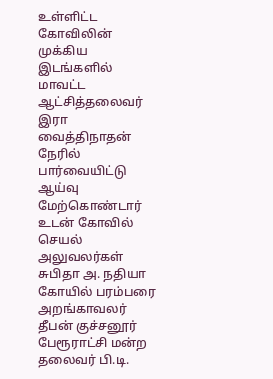உள்ளிட்ட கோவிலின் முக்கிய இடங்களில் மாவட்ட ஆட்சித்தலைவர் இரா வைத்திநாதன் நேரில் பார்வையிட்டு ஆய்வு மேற்கொண்டார்
உடன் கோவில் செயல் அலுவலர்கள் சுபிதா அ. நதியா கோயில் பரம்பரை அறங்காவலர் தீபன் குச்சனூர் பேரூராட்சி மன்ற தலைவர் பி.டி.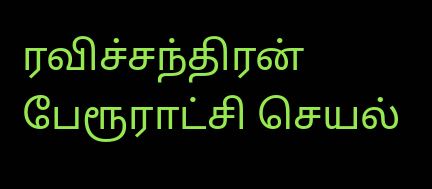ரவிச்சந்திரன் பேரூராட்சி செயல்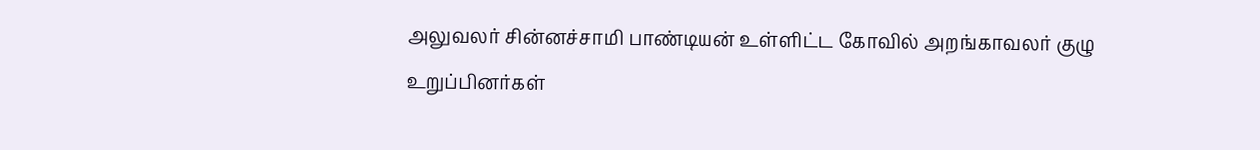அலுவலர் சின்னச்சாமி பாண்டியன் உள்ளிட்ட கோவில் அறங்காவலர் குழு உறுப்பினர்கள்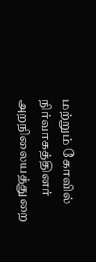மற்றும் கோவில் நிர்வாகத்தினர் அறநிலையத்துறை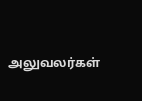அலுவலர்கள்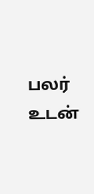பலர் உடன்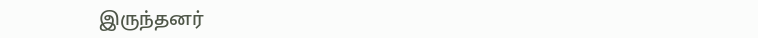இருந்தனர்